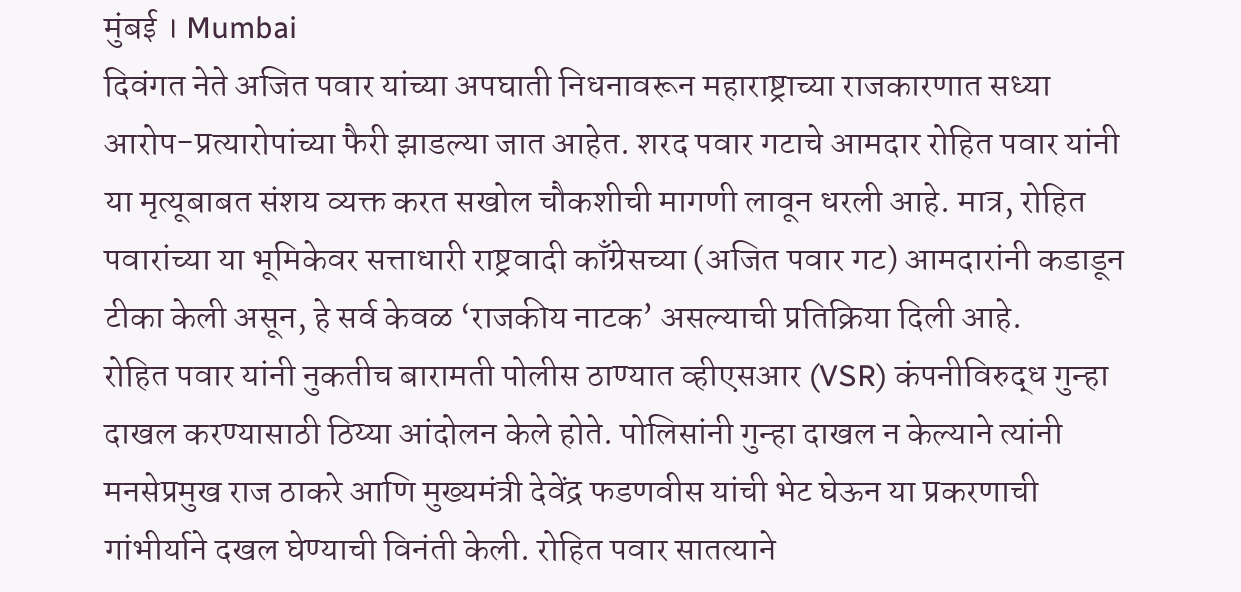मुंबई । Mumbai
दिवंगत नेते अजित पवार यांच्या अपघाती निधनावरून महाराष्ट्राच्या राजकारणात सध्या आरोप-प्रत्यारोपांच्या फैरी झाडल्या जात आहेत. शरद पवार गटाचे आमदार रोहित पवार यांनी या मृत्यूबाबत संशय व्यक्त करत सखोल चौकशीची मागणी लावून धरली आहे. मात्र, रोहित पवारांच्या या भूमिकेवर सत्ताधारी राष्ट्रवादी काँग्रेसच्या (अजित पवार गट) आमदारांनी कडाडून टीका केली असून, हे सर्व केवळ ‘राजकीय नाटक’ असल्याची प्रतिक्रिया दिली आहे.
रोहित पवार यांनी नुकतीच बारामती पोलीस ठाण्यात व्हीएसआर (VSR) कंपनीविरुद्ध गुन्हा दाखल करण्यासाठी ठिय्या आंदोलन केले होते. पोलिसांनी गुन्हा दाखल न केल्याने त्यांनी मनसेप्रमुख राज ठाकरे आणि मुख्यमंत्री देवेंद्र फडणवीस यांची भेट घेऊन या प्रकरणाची गांभीर्याने दखल घेण्याची विनंती केली. रोहित पवार सातत्याने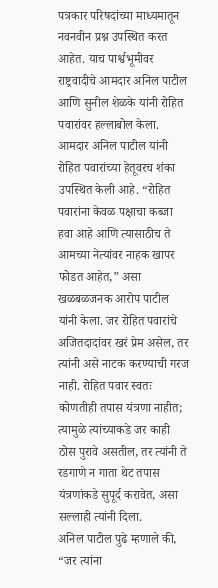पत्रकार परिषदांच्या माध्यमातून नवनवीन प्रश्न उपस्थित करत आहेत. याच पार्श्वभूमीवर राष्ट्रवादीचे आमदार अनिल पाटील आणि सुनील शेळके यांनी रोहित पवारांवर हल्लाबोल केला.
आमदार अनिल पाटील यांनी रोहित पवारांच्या हेतूवरच शंका उपस्थित केली आहे. “रोहित पवारांना केवळ पक्षाचा कब्जा हवा आहे आणि त्यासाठीच ते आमच्या नेत्यांवर नाहक खापर फोडत आहेत,” असा खळबळजनक आरोप पाटील यांनी केला. जर रोहित पवारांचे अजितदादांवर खरं प्रेम असेल, तर त्यांनी असे नाटक करण्याची गरज नाही. रोहित पवार स्वतः कोणतीही तपास यंत्रणा नाहीत; त्यामुळे त्यांच्याकडे जर काही ठोस पुरावे असतील, तर त्यांनी ते रडगाणे न गाता थेट तपास यंत्रणांकडे सुपूर्द करावेत, असा सल्लाही त्यांनी दिला.
अनिल पाटील पुढे म्हणाले की, “जर त्यांना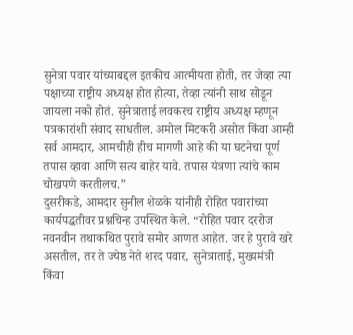सुनेत्रा पवार यांच्याबद्दल इतकीच आत्मीयता होती, तर जेव्हा त्या पक्षाच्या राष्ट्रीय अध्यक्ष होत होत्या, तेव्हा त्यांनी साथ सोडून जायला नको होतं. सुनेत्राताई लवकरच राष्ट्रीय अध्यक्ष म्हणून पत्रकारांशी संवाद साधतील. अमोल मिटकरी असोत किंवा आम्ही सर्व आमदार, आमचीही हीच मागणी आहे की या घटनेचा पूर्ण तपास व्हावा आणि सत्य बाहेर यावे. तपास यंत्रणा त्यांचे काम चोखपणे करतीलच.”
दुसरीकडे, आमदार सुनील शेळके यांनीही रोहित पवारांच्या कार्यपद्धतीवर प्रश्नचिन्ह उपस्थित केले. “रोहित पवार दररोज नवनवीन तथाकथित पुरावे समोर आणत आहेत. जर हे पुरावे खरे असतील, तर ते ज्येष्ठ नेते शरद पवार, सुनेत्राताई, मुख्यमंत्री किंवा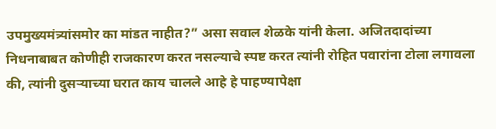उपमुख्यमंत्र्यांसमोर का मांडत नाहीत?” असा सवाल शेळके यांनी केला. अजितदादांच्या निधनाबाबत कोणीही राजकारण करत नसल्याचे स्पष्ट करत त्यांनी रोहित पवारांना टोला लगावला की, त्यांनी दुसऱ्याच्या घरात काय चालले आहे हे पाहण्यापेक्षा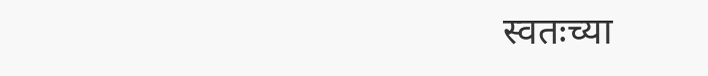स्वतःच्या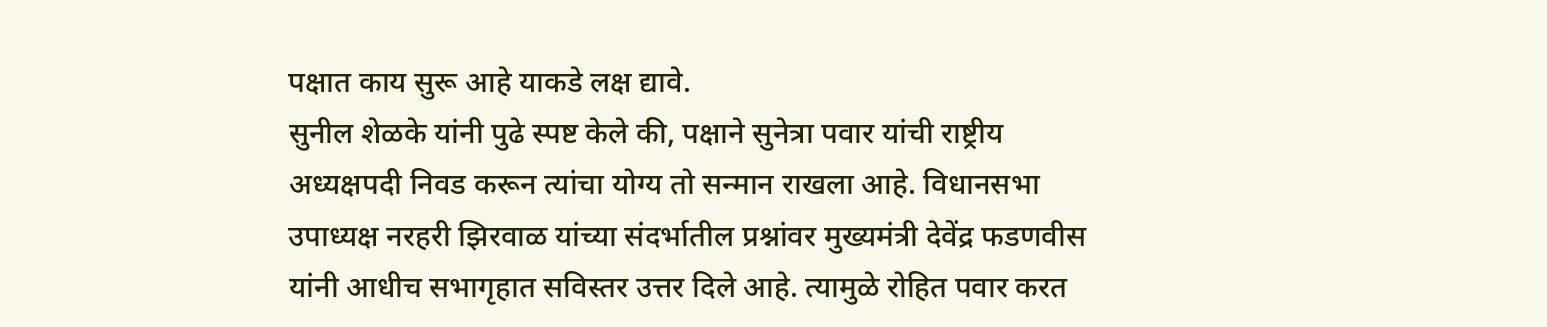पक्षात काय सुरू आहे याकडे लक्ष द्यावे.
सुनील शेळके यांनी पुढे स्पष्ट केले की, पक्षाने सुनेत्रा पवार यांची राष्ट्रीय अध्यक्षपदी निवड करून त्यांचा योग्य तो सन्मान राखला आहे. विधानसभा उपाध्यक्ष नरहरी झिरवाळ यांच्या संदर्भातील प्रश्नांवर मुख्यमंत्री देवेंद्र फडणवीस यांनी आधीच सभागृहात सविस्तर उत्तर दिले आहे. त्यामुळे रोहित पवार करत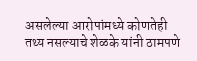असलेल्या आरोपांमध्ये कोणतेही तथ्य नसल्याचे शेळके यांनी ठामपणे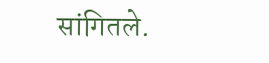सांगितले.